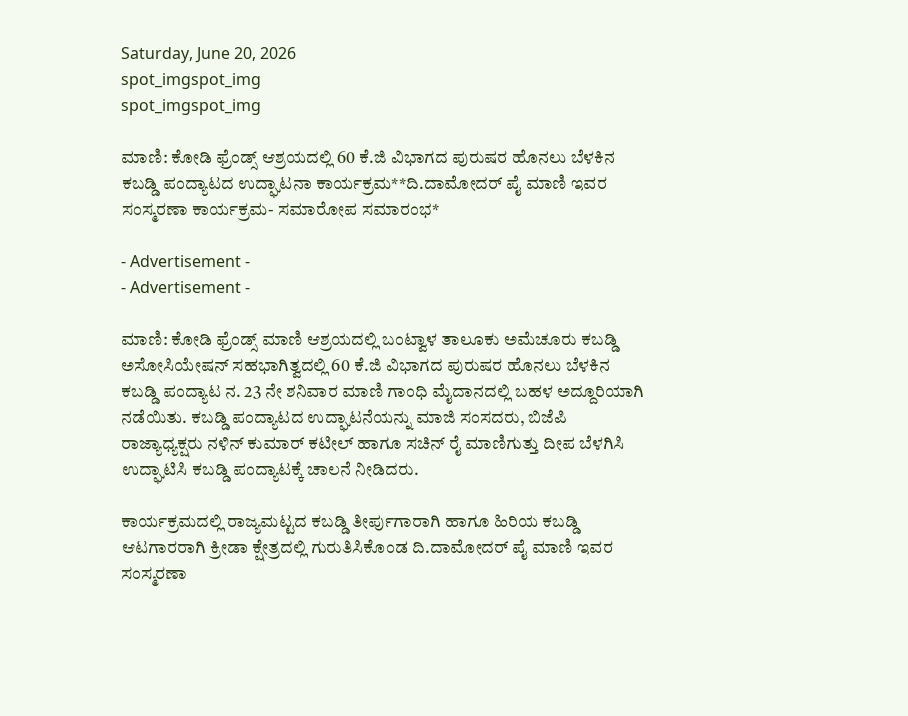Saturday, June 20, 2026
spot_imgspot_img
spot_imgspot_img

ಮಾಣಿ: ಕೋಡಿ ಫ್ರೆಂಡ್ಸ್ ಆಶ್ರಯದಲ್ಲಿ 60 ಕೆ.ಜಿ ವಿಭಾಗದ ಪುರುಷರ ಹೊನಲು ಬೆಳಕಿನ ಕಬಡ್ಡಿ ಪಂದ್ಯಾಟದ ಉದ್ಘಾಟನಾ ಕಾರ್ಯಕ್ರಮ**ದಿ.ದಾಮೋದರ್ ಪೈ ಮಾಣಿ ಇವರ ಸಂಸ್ಮರಣಾ ಕಾರ್ಯಕ್ರಮ- ಸಮಾರೋಪ ಸಮಾರಂಭ*

- Advertisement -
- Advertisement -

ಮಾಣಿ: ಕೋಡಿ ಫ್ರೆಂಡ್ಸ್ ಮಾಣಿ ಆಶ್ರಯದಲ್ಲಿ ಬಂಟ್ವಾಳ ತಾಲೂಕು ಅಮೆಚೂರು ಕಬಡ್ಡಿ ಅಸೋಸಿಯೇಷನ್‌ ಸಹಭಾಗಿತ್ವದಲ್ಲಿ 60 ಕೆ.ಜಿ ವಿಭಾಗದ ಪುರುಷರ ಹೊನಲು ಬೆಳಕಿನ ಕಬಡ್ಡಿ ಪಂದ್ಯಾಟ ನ. 23 ನೇ ಶನಿವಾರ ಮಾಣಿ ಗಾಂಧಿ ಮೈದಾನದಲ್ಲಿ ಬಹಳ ಅದ್ದೂರಿಯಾಗಿ ನಡೆಯಿತು. ಕಬಡ್ಡಿ ಪಂದ್ಯಾಟದ ಉದ್ಘಾಟನೆಯನ್ನು ಮಾಜಿ ಸಂಸದರು, ಬಿಜೆಪಿ ರಾಜ್ಯಾಧ್ಯಕ್ಷರು ನಳಿನ್‌ ಕುಮಾರ್‌ ಕಟೀಲ್ ಹಾಗೂ ಸಚಿನ್‌ ರೈ ಮಾಣಿಗುತ್ತು ದೀಪ ಬೆಳಗಿಸಿ ಉದ್ಘಾಟಿಸಿ ಕಬಡ್ಡಿ ಪಂದ್ಯಾಟಕ್ಕೆ ಚಾಲನೆ ನೀಡಿದರು.

ಕಾರ್ಯಕ್ರಮದಲ್ಲಿ ರಾಜ್ಯಮಟ್ಟದ ಕಬಡ್ಡಿ ತೀರ್ಪುಗಾರಾಗಿ ಹಾಗೂ ಹಿರಿಯ ಕಬಡ್ಡಿ ಆಟಗಾರರಾಗಿ ಕ್ರೀಡಾ ಕ್ಷೇತ್ರದಲ್ಲಿ ಗುರುತಿಸಿಕೊಂಡ ದಿ.ದಾಮೋದರ್ ಪೈ ಮಾಣಿ ಇವರ ಸಂಸ್ಮರಣಾ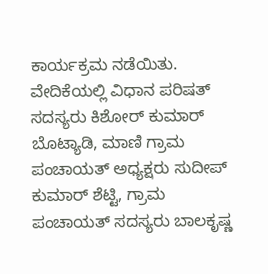ಕಾರ್ಯಕ್ರಮ ನಡೆಯಿತು. ವೇದಿಕೆಯಲ್ಲಿ ವಿಧಾನ ಪರಿಷತ್‌ ಸದಸ್ಯರು ಕಿಶೋರ್‌ ಕುಮಾರ್‌ ಬೊಟ್ಯಾಡಿ, ಮಾಣಿ ಗ್ರಾಮ ಪಂಚಾಯತ್‌ ಅಧ್ಯಕ್ಷರು ಸುದೀಪ್‌ ಕುಮಾರ್‌ ಶೆಟ್ಟಿ, ಗ್ರಾಮ ಪಂಚಾಯತ್ ಸದಸ್ಯರು ಬಾಲಕೃಷ್ಣ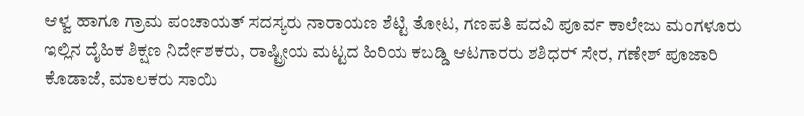ಆಳ್ವ ಹಾಗೂ ಗ್ರಾಮ ಪಂಚಾಯತ್ ಸದಸ್ಯರು ನಾರಾಯಣ ಶೆಟ್ಟಿ ತೋಟ, ಗಣಪತಿ ಪದವಿ ಪೂರ್ವ ಕಾಲೇಜು ಮಂಗಳೂರು ಇಲ್ಲಿನ ದೈಹಿಕ ಶಿಕ್ಷಣ ನಿರ್ದೇಶಕರು, ರಾಷ್ಟ್ರೀಯ ಮಟ್ಟದ ಹಿರಿಯ ಕಬಡ್ಡಿ ಆಟಗಾರರು ಶಶಿಧರ್‍ ಸೇರ, ಗಣೇಶ್‌ ಪೂಜಾರಿ ಕೊಡಾಜೆ, ಮಾಲಕರು ಸಾಯಿ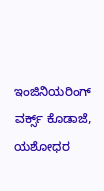ಇಂಜಿನಿಯರಿಂಗ್‌ ವರ್ಕ್ಸ್‌ ಕೊಡಾಜೆ, ಯಶೋಧರ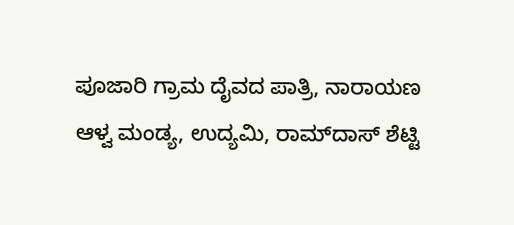ಪೂಜಾರಿ ಗ್ರಾಮ ದೈವದ ಪಾತ್ರಿ, ನಾರಾಯಣ ಆಳ್ವ ಮಂಡ್ಯ, ಉದ್ಯಮಿ, ರಾಮ್‌ದಾಸ್‌ ಶೆಟ್ಟಿ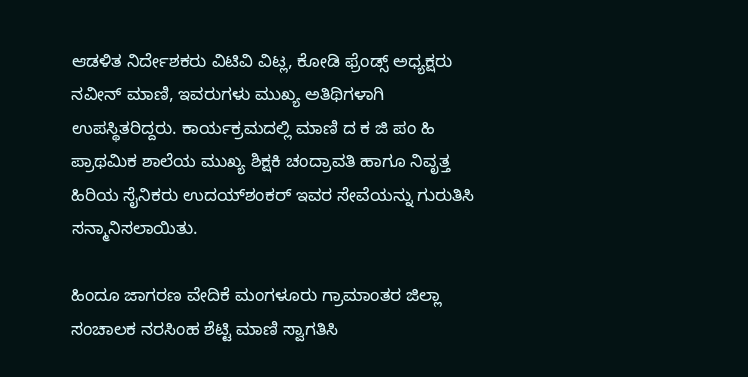ಆಡಳಿತ ನಿರ್ದೇಶಕರು ವಿಟಿವಿ ವಿಟ್ಲ, ಕೋಡಿ ಫ್ರೆಂಡ್ಸ್‌ ಅಧ್ಯಕ್ಷರು ನವೀನ್‌ ಮಾಣಿ, ಇವರುಗಳು ಮುಖ್ಯ ಅತಿಥಿಗಳಾಗಿ ಉಪಸ್ಥಿತರಿದ್ದರು. ಕಾರ್ಯಕ್ರಮದಲ್ಲಿ ಮಾಣಿ ದ ಕ ಜಿ ಪಂ ಹಿ ಪ್ರಾಥಮಿಕ ಶಾಲೆಯ ಮುಖ್ಯ ಶಿಕ್ಷಕಿ ಚಂದ್ರಾವತಿ ಹಾಗೂ ನಿವೃತ್ತ ಹಿರಿಯ ಸೈನಿಕರು ಉದಯ್‌ಶಂಕರ್‌ ಇವರ ಸೇವೆಯನ್ನು ಗುರುತಿಸಿ ಸನ್ಮಾನಿಸಲಾಯಿತು.

ಹಿಂದೂ ಜಾಗರಣ ವೇದಿಕೆ ಮಂಗಳೂರು ಗ್ರಾಮಾಂತರ ಜಿಲ್ಲಾ ಸಂಚಾಲಕ ನರಸಿಂಹ ಶೆಟ್ಟಿ ಮಾಣಿ ಸ್ವಾಗತಿಸಿ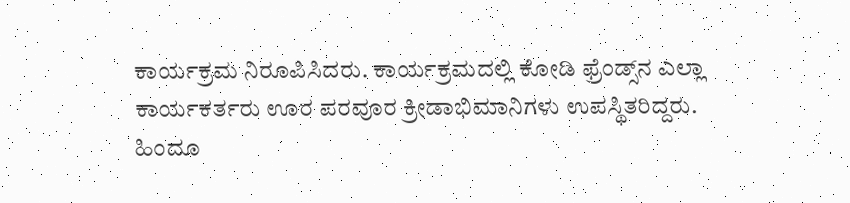ಕಾರ್ಯಕ್ರಮ ನಿರೂಪಿಸಿದರು. ಕಾರ್ಯಕ್ರಮದಲ್ಲಿ ಕೋಡಿ ಫ್ರೆಂಡ್ಸ್‌ನ ಎಲ್ಲಾ ಕಾರ್ಯಕರ್ತರು ಊರ ಪರವೂರ ಕ್ರೀಡಾಭಿಮಾನಿಗಳು ಉಪಸ್ಥಿತರಿದ್ದರು. ಹಿಂದೂ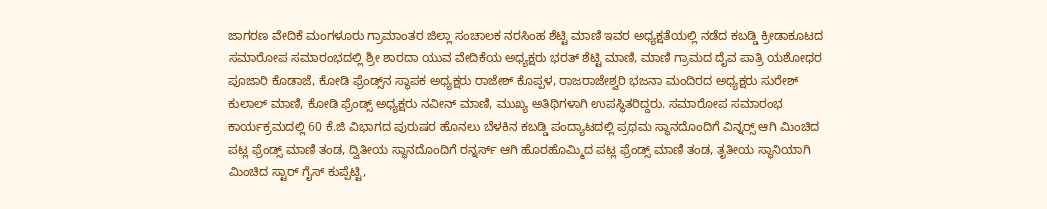ಜಾಗರಣ ವೇದಿಕೆ ಮಂಗಳೂರು ಗ್ರಾಮಾಂತರ ಜಿಲ್ಲಾ ಸಂಚಾಲಕ ನರಸಿಂಹ ಶೆಟ್ಟಿ ಮಾಣಿ ಇವರ ಅಧ್ಯಕ್ಷತೆಯಲ್ಲಿ ನಡೆದ ಕಬಡ್ಡಿ ಕ್ರೀಡಾಕೂಟದ ಸಮಾರೋಪ ಸಮಾರಂಭದಲ್ಲಿ ಶ್ರೀ ಶಾರದಾ ಯುವ ವೇದಿಕೆಯ ಅಧ್ಯಕ್ಷರು ಭರತ್‌ ಶೆಟ್ಟಿ ಮಾಣಿ, ಮಾಣಿ ಗ್ರಾಮದ ದೈವ ಪಾತ್ರಿ ಯಶೋಧರ ಪೂಜಾರಿ ಕೊಡಾಜೆ, ಕೋಡಿ ಫ್ರೆಂಡ್ಸ್‌ನ ಸ್ಥಾಪಕ ಅಧ್ಯಕ್ಷರು ರಾಜೇಶ್‌ ಕೊಪ್ಪಳ, ರಾಜರಾಜೇಶ್ವರಿ ಭಜನಾ ಮಂದಿರದ ಅಧ್ಯಕ್ಷರು ಸುರೇಶ್‌ ಕುಲಾಲ್‌ ಮಾಣಿ, ಕೋಡಿ ಫ್ರೆಂಡ್ಸ್‌ ಅಧ್ಯಕ್ಷರು ನವೀನ್‌ ಮಾಣಿ, ಮುಖ್ಯ ಅತಿಥಿಗಳಾಗಿ ಉಪಸ್ಥಿತರಿದ್ದರು. ಸಮಾರೋಪ ಸಮಾರಂಭ ಕಾರ್ಯಕ್ರಮದಲ್ಲಿ 60 ಕೆ.ಜಿ ವಿಭಾಗದ ಪುರುಷರ ಹೊನಲು ಬೆಳಕಿನ ಕಬಡ್ಡಿ ಪಂದ್ಯಾಟದಲ್ಲಿ ಪ್ರಥಮ ಸ್ಥಾನದೊಂದಿಗೆ ವಿನ್ನರ್‍ಸ್‌ ಆಗಿ ಮಿಂಚಿದ ಪಟ್ಲ ಫ್ರೆಂಡ್ಸ್ ಮಾಣಿ ತಂಡ, ದ್ವಿತೀಯ ಸ್ಥಾನದೊಂದಿಗೆ ರನ್ನರ್ಸ್ ಆಗಿ ಹೊರಹೊಮ್ಮಿದ ಪಟ್ಲ ಫ್ರೆಂಡ್ಸ್ ಮಾಣಿ ತಂಡ, ತೃತೀಯ ಸ್ಥಾನಿಯಾಗಿ ಮಿಂಚಿದ ಸ್ಟಾರ್ ಗೈಸ್ ಕುಪ್ಪೆಟ್ಟಿ,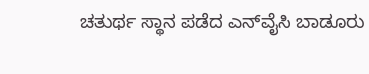ಚತುರ್ಥ ಸ್ಥಾನ ಪಡೆದ ಎನ್‌ವೈಸಿ ಬಾಡೂರು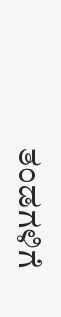ತಂಡಗಳಿಗೆ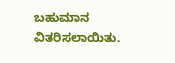ಬಹುಮಾನ ವಿತರಿಸಲಾಯಿತು.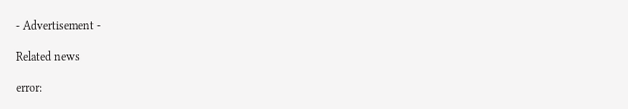- Advertisement -

Related news

error: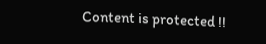Content is protected !!